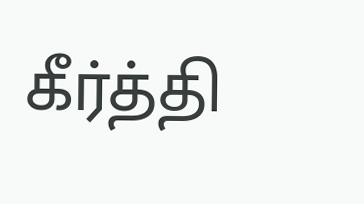கீர்த்தி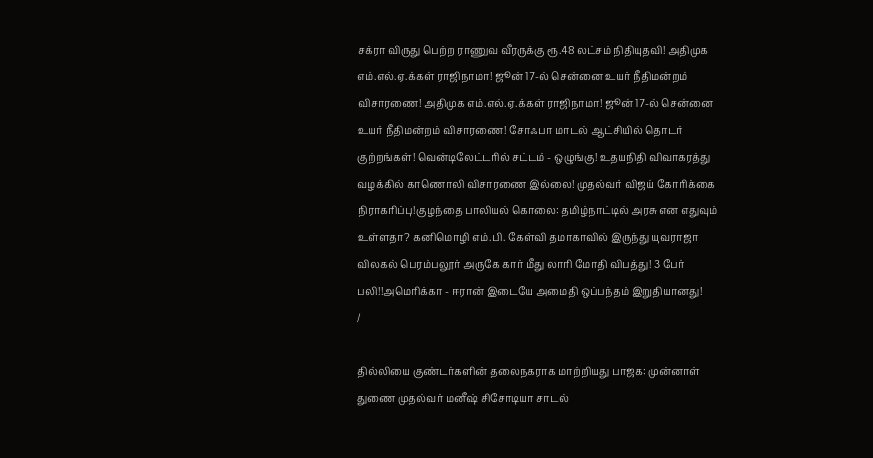சக்ரா விருது பெற்ற ராணுவ வீரருக்கு ரூ.48 லட்சம் நிதியுதவி! அதிமுக எம்.எல்.ஏ.க்கள் ராஜிநாமா! ஜூன் 17-ல் சென்னை உயர் நீதிமன்றம் விசாரணை! அதிமுக எம்.எல்.ஏ.க்கள் ராஜிநாமா! ஜூன் 17-ல் சென்னை உயர் நீதிமன்றம் விசாரணை! சோஃபா மாடல் ஆட்சியில் தொடர் குற்றங்கள்! வென்டிலேட்டரில் சட்டம் - ஒழுங்கு! உதயநிதி விவாகரத்து வழக்கில் காணொலி விசாரணை இல்லை! முதல்வர் விஜய் கோரிக்கை நிராகரிப்பு!குழந்தை பாலியல் கொலை: தமிழ்நாட்டில் அரசு என எதுவும் உள்ளதா? கனிமொழி எம்.பி. கேள்வி தமாகாவில் இருந்து யுவராஜா விலகல் பெரம்பலூர் அருகே கார் மீது லாரி மோதி விபத்து! 3 பேர் பலி!!அமெரிக்கா - ஈரான் இடையே அமைதி ஒப்பந்தம் இறுதியானது!
/

தில்லியை குண்டர்களின் தலைநகராக மாற்றியது பாஜக: முன்னாள் துணை முதல்வர் மனீஷ் சிசோடியா சாடல்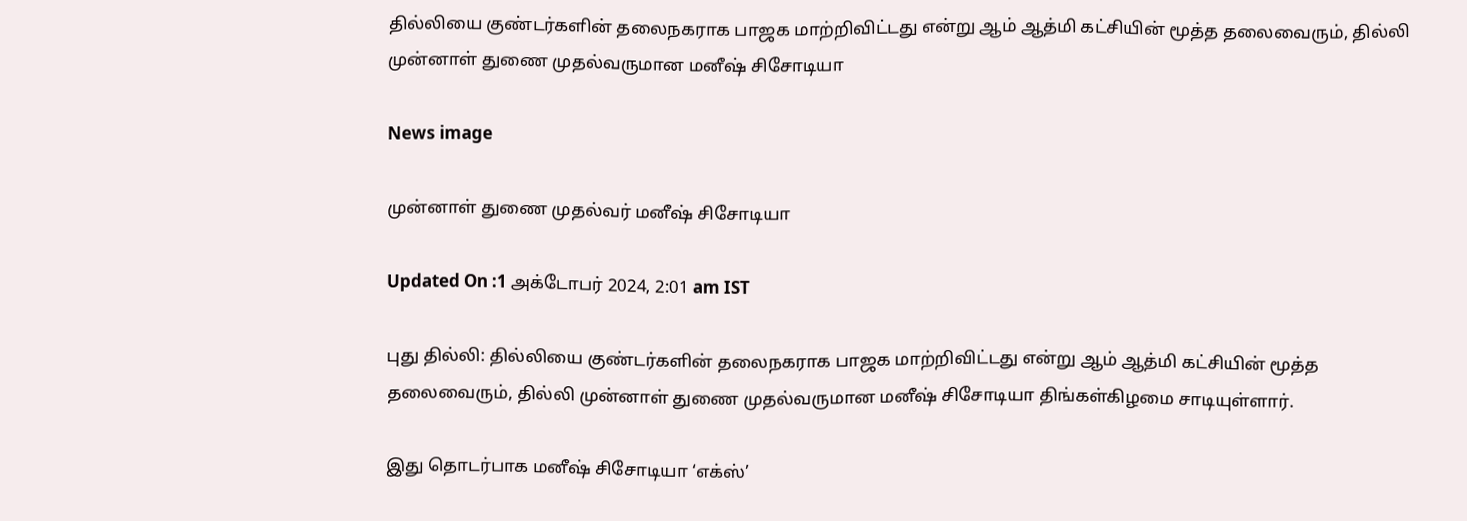தில்லியை குண்டர்களின் தலைநகராக பாஜக மாற்றிவிட்டது என்று ஆம் ஆத்மி கட்சியின் மூத்த தலைவைரும், தில்லி முன்னாள் துணை முதல்வருமான மனீஷ் சிசோடியா

News image

முன்னாள் துணை முதல்வர் மனீஷ் சிசோடியா

Updated On :1 அக்டோபர் 2024, 2:01 am IST

புது தில்லி: தில்லியை குண்டர்களின் தலைநகராக பாஜக மாற்றிவிட்டது என்று ஆம் ஆத்மி கட்சியின் மூத்த தலைவைரும், தில்லி முன்னாள் துணை முதல்வருமான மனீஷ் சிசோடியா திங்கள்கிழமை சாடியுள்ளார்.

இது தொடர்பாக மனீஷ் சிசோடியா ‘எக்ஸ்’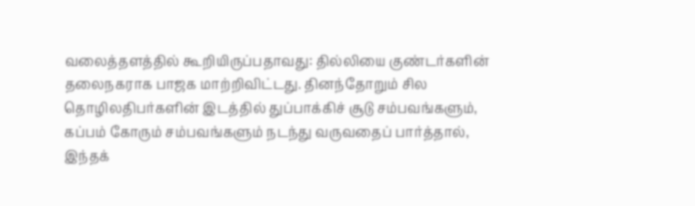வலைத்தளத்தில் கூறியிருப்பதாவது: தில்லியை குண்டர்களின் தலைநகராக பாஜக மாற்றிவிட்டது. தினந்தோறும் சில தொழிலதிபர்களின் இடத்தில் துப்பாக்கிச் சூடு சம்பவங்களும், கப்பம் கோரும் சம்பவங்களும் நடந்து வருவதைப் பார்த்தால், இந்தக்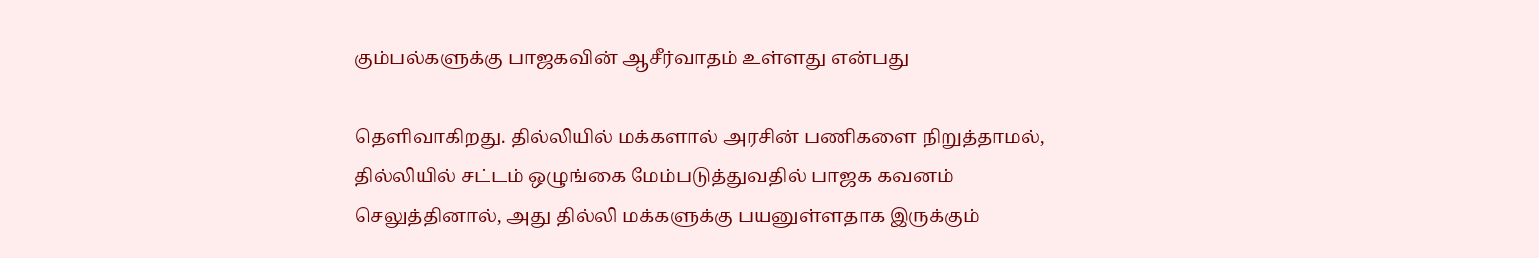கும்பல்களுக்கு பாஜகவின் ஆசீர்வாதம் உள்ளது என்பது

தெளிவாகிறது. தில்லியில் மக்களால் அரசின் பணிகளை நிறுத்தாமல், தில்லியில் சட்டம் ஒழுங்கை மேம்படுத்துவதில் பாஜக கவனம் செலுத்தினால், அது தில்லி மக்களுக்கு பயனுள்ளதாக இருக்கும்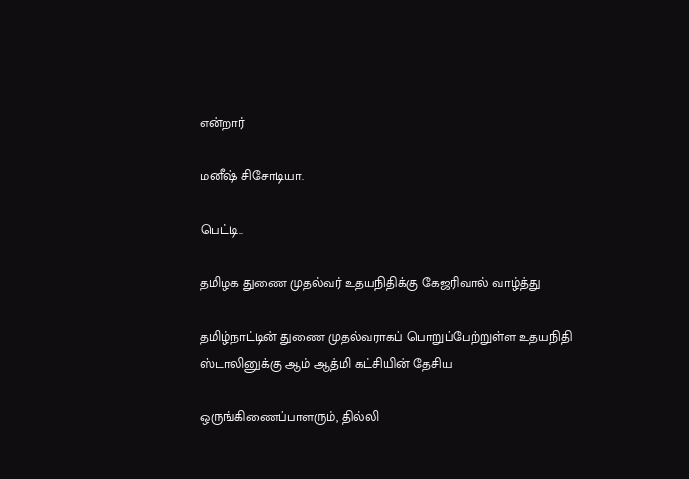என்றார்

மனீஷ் சிசோடியா.

பெட்டி..

தமிழக துணை முதல்வர் உதயநிதிக்கு கேஜரிவால் வாழ்த்து

தமிழ்நாட்டின் துணை முதல்வராகப் பொறுப்பேற்றுள்ள உதயநிதி ஸ்டாலினுக்கு ஆம் ஆத்மி கட்சியின் தேசிய

ஒருங்கிணைப்பாளரும், தில்லி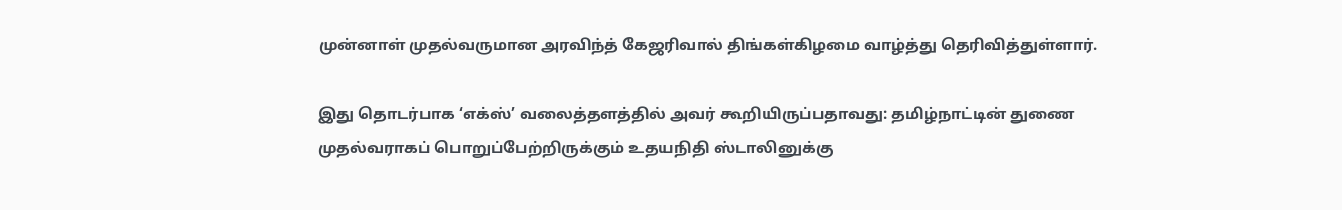முன்னாள் முதல்வருமான அரவிந்த் கேஜரிவால் திங்கள்கிழமை வாழ்த்து தெரிவித்துள்ளார்.

இது தொடர்பாக ‘எக்ஸ்’ வலைத்தளத்தில் அவர் கூறியிருப்பதாவது: தமிழ்நாட்டின் துணை முதல்வராகப் பொறுப்பேற்றிருக்கும் உதயநிதி ஸ்டாலினுக்கு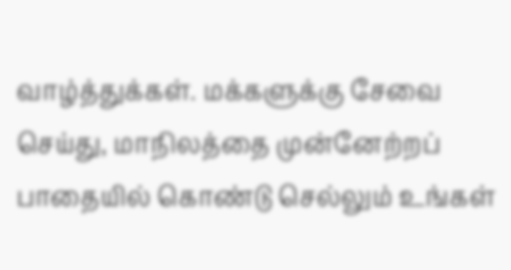வாழ்த்துக்கள். மக்களுக்கு சேவை செய்து, மாநிலத்தை முன்னேற்றப் பாதையில் கொண்டு செல்லும் உங்கள்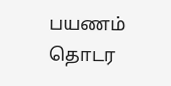பயணம் தொடர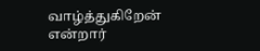வாழ்த்துகிறேன் என்றார்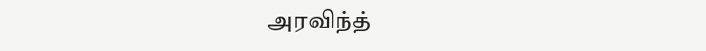அரவிந்த்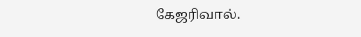கேஜரிவால்.